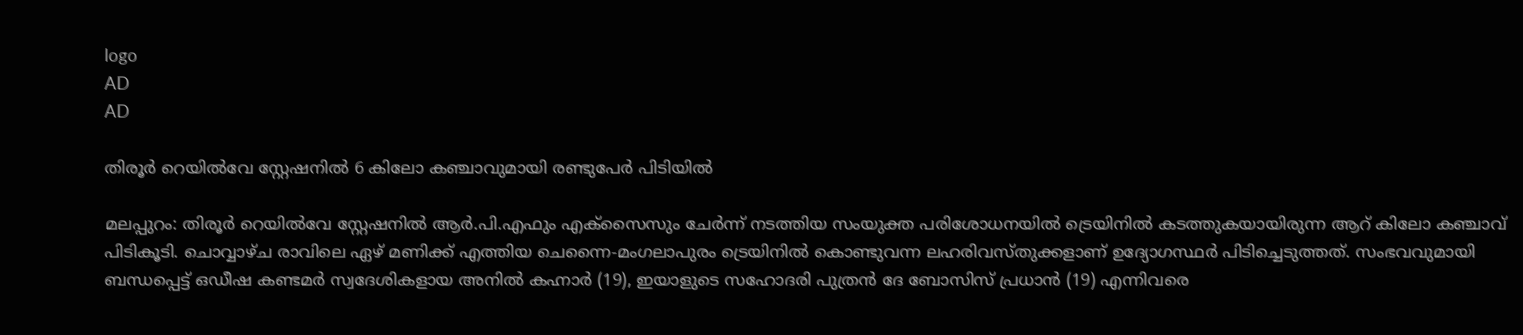logo
AD
AD

തിരൂർ റെയിൽവേ സ്റ്റേഷനിൽ 6 കിലോ കഞ്ചാവുമായി രണ്ടുപേർ പിടിയിൽ

മലപ്പുറം: തിരൂർ റെയിൽവേ സ്റ്റേഷനിൽ ആർ.പി.എഫും എക്സൈസും ചേർന്ന് നടത്തിയ സംയുക്ത പരിശോധനയിൽ ട്രെയിനിൽ കടത്തുകയായിരുന്ന ആറ് കിലോ കഞ്ചാവ് പിടികൂടി. ചൊവ്വാഴ്ച രാവിലെ ഏഴ് മണിക്ക് എത്തിയ ചെന്നൈ-മംഗലാപുരം ട്രെയിനിൽ കൊണ്ടുവന്ന ലഹരിവസ്തുക്കളാണ് ഉദ്യോഗസ്ഥർ പിടിച്ചെടുത്തത്. സംഭവവുമായി ബന്ധപ്പെട്ട് ഒഡീഷ കണ്ടമർ സ്വദേശികളായ അനിൽ കഹ്നാർ (19), ഇയാളുടെ സഹോദരി പുത്രൻ ദേ ബോസിസ് പ്രധാൻ (19) എന്നിവരെ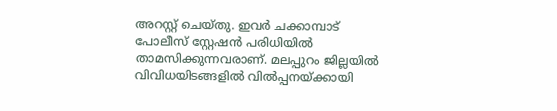അറസ്റ്റ് ചെയ്തു. ഇവർ ചക്കാമ്പാട് പോലീസ് സ്റ്റേഷൻ പരിധിയിൽ താമസിക്കുന്നവരാണ്. മലപ്പുറം ജില്ലയിൽ വിവിധയിടങ്ങളിൽ വിൽപ്പനയ്ക്കായി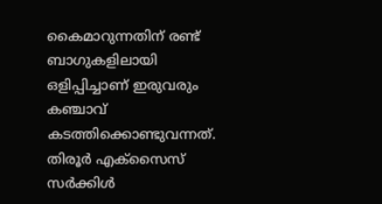കൈമാറുന്നതിന് രണ്ട് ബാഗുകളിലായി ഒളിപ്പിച്ചാണ് ഇരുവരും കഞ്ചാവ് കടത്തിക്കൊണ്ടുവന്നത്. തിരൂർ എക്സൈസ് സർക്കിൾ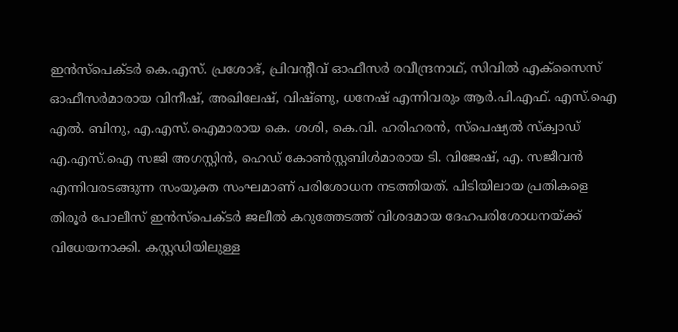ഇൻസ്പെക്ടർ കെ.എസ്. പ്രശോഭ്, പ്രിവന്റീവ് ഓഫീസർ രവീന്ദ്രനാഥ്, സിവിൽ എക്സൈസ് ഓഫീസർമാരായ വിനീഷ്, അഖിലേഷ്, വിഷ്ണു, ധനേഷ് എന്നിവരും ആർ.പി.എഫ്. എസ്.ഐ എൽ. ബിനു, എ.എസ്.ഐമാരായ കെ. ശശി, കെ.വി. ഹരിഹരൻ, സ്പെഷ്യൽ സ്ക്വാഡ് എ.എസ്.ഐ സജി അഗസ്റ്റിൻ, ഹെഡ് കോൺസ്റ്റബിൾമാരായ ടി. വിജേഷ്, എ. സജീവൻ എന്നിവരടങ്ങുന്ന സംയുക്ത സംഘമാണ് പരിശോധന നടത്തിയത്. പിടിയിലായ പ്രതികളെ തിരൂർ പോലീസ് ഇൻസ്പെക്ടർ ജലീൽ കറുത്തേടത്ത് വിശദമായ ദേഹപരിശോധനയ്ക്ക് വിധേയനാക്കി. കസ്റ്റഡിയിലുള്ള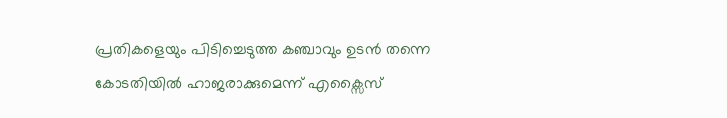പ്രതികളെയും പിടിച്ചെടുത്ത കഞ്ചാവും ഉടൻ തന്നെ കോടതിയിൽ ഹാജരാക്കുമെന്ന് എക്സൈസ്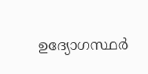ഉദ്യോഗസ്ഥർ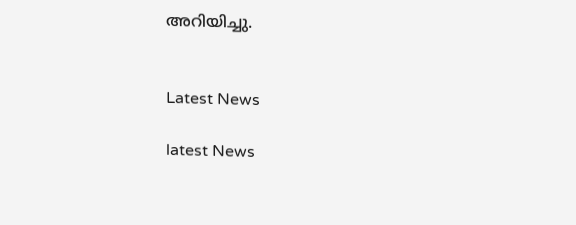അറിയിച്ചു.


Latest News

latest News